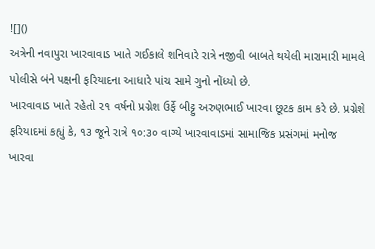![]()
અત્રેની નવાપુરા ખારવાવાડ ખાતે ગઈકાલે શનિવારે રાત્રે નજીવી બાબતે થયેલી મારામારી મામલે પોલીસે બંને પક્ષની ફરિયાદના આધારે પાંચ સામે ગુનો નોંધ્યો છે.
ખારવાવાડ ખાતે રહેતો ૨૧ વર્ષનો પ્રગ્નેશ ઉર્ફે બીટ્ટુ અરુણભાઈ ખારવા છૂટક કામ કરે છે. પ્રગ્નેશે ફરિયાદમાં કહ્યું કે, ૧૩ જૂને રાત્રે ૧૦:૩૦ વાગ્યે ખારવાવાડમાં સામાજિક પ્રસંગમાં મનોજ ખારવા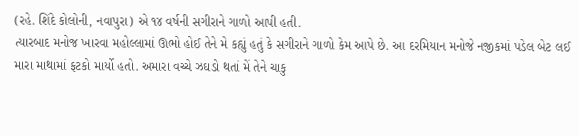(રહે. શિંદે કોલોની, નવાપુરા) એ ૧૪ વર્ષની સગીરાને ગાળો આપી હતી.
ત્યારબાદ મનોજ ખારવા મહોલ્લામાં ઊભો હોઈ તેને મે કહ્યું હતું કે સગીરાને ગાળો કેમ આપે છે. આ દરમિયાન મનોજે નજીકમાં પડેલ બેટ લઈ મારા માથામાં ફટકો માર્યો હતો. અમારા વચ્ચે ઝઘડો થતાં મેં તેને ચાકુ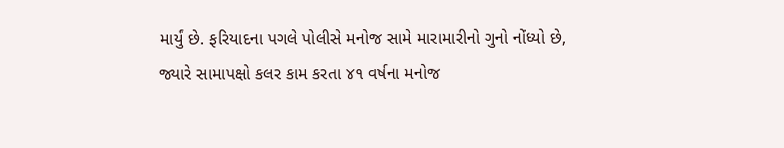માર્યું છે. ફરિયાદના પગલે પોલીસે મનોજ સામે મારામારીનો ગુનો નોંધ્યો છે,
જ્યારે સામાપક્ષો કલર કામ કરતા ૪૧ વર્ષના મનોજ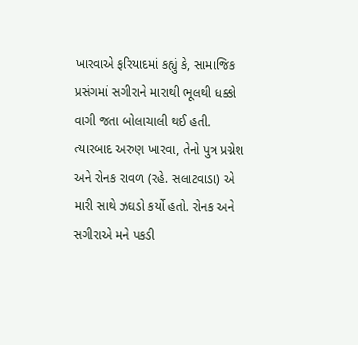ખારવાએ ફરિયાદમાં કહ્યું કે, સામાજિક પ્રસંગમાં સગીરાને મારાથી ભૂલથી ધક્કો વાગી જતા બોલાચાલી થઈ હતી.
ત્યારબાદ અરુણ ખારવા, તેનો પુત્ર પ્રગ્નેશ અને રોનક રાવળ (રહે. સલાટવાડા) એ મારી સાથે ઝઘડો કર્યો હતો. રોનક અને સગીરાએ મને પકડી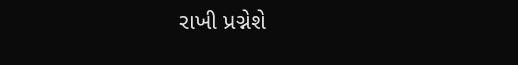રાખી પ્રગ્નેશે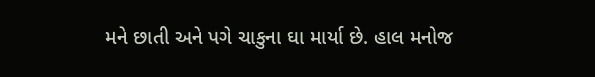મને છાતી અને પગે ચાકુના ઘા માર્યા છે. હાલ મનોજ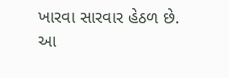ખારવા સારવાર હેઠળ છે. આ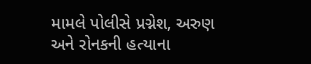મામલે પોલીસે પ્રગ્નેશ, અરુણ અને રોનકની હત્યાના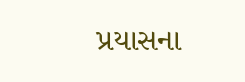પ્રયાસના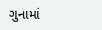ગુનામાં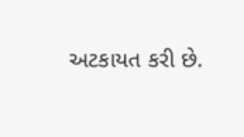અટકાયત કરી છે.